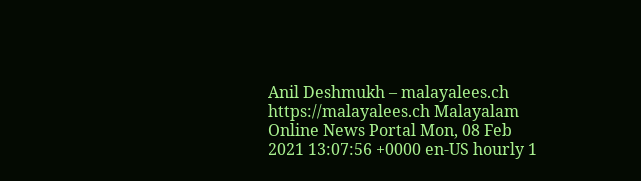Anil Deshmukh – malayalees.ch https://malayalees.ch Malayalam Online News Portal Mon, 08 Feb 2021 13:07:56 +0000 en-US hourly 1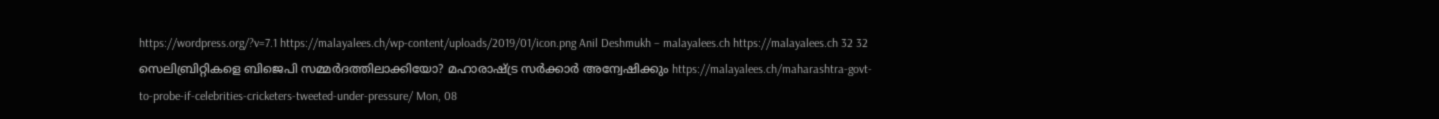https://wordpress.org/?v=7.1 https://malayalees.ch/wp-content/uploads/2019/01/icon.png Anil Deshmukh – malayalees.ch https://malayalees.ch 32 32 സെലിബ്രിറ്റികളെ ബിജെപി സമ്മര്‍ദത്തിലാക്കിയോ? മഹാരാഷ്ട്ര സര്‍ക്കാര്‍ അന്വേഷിക്കും https://malayalees.ch/maharashtra-govt-to-probe-if-celebrities-cricketers-tweeted-under-pressure/ Mon, 08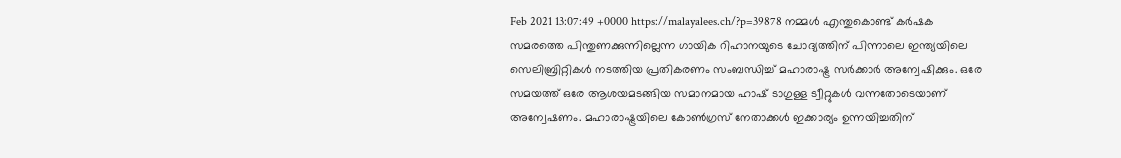Feb 2021 13:07:49 +0000 https://malayalees.ch/?p=39878 നമ്മള്‍ എന്തുകൊണ്ട് കര്‍ഷക സമരത്തെ പിന്തുണക്കുന്നില്ലെന്ന ഗായിക റിഹാനയുടെ ചോദ്യത്തിന് പിന്നാലെ ഇന്ത്യയിലെ സെലിബ്രിറ്റികള്‍ നടത്തിയ പ്രതികരണം സംബന്ധിച്ച് മഹാരാഷ്ട്ര സര്‍ക്കാര്‍ അന്വേഷിക്കും. ഒരേ സമയത്ത് ഒരേ ആശയമടങ്ങിയ സമാനമായ ഹാഷ് ടാഗുള്ള ട്വീറ്റുകള്‍ വന്നതോടെയാണ് അന്വേഷണം. മഹാരാഷ്ട്രയിലെ കോണ്‍ഗ്രസ് നേതാക്കള്‍ ഇക്കാര്യം ഉന്നയിച്ചതിന്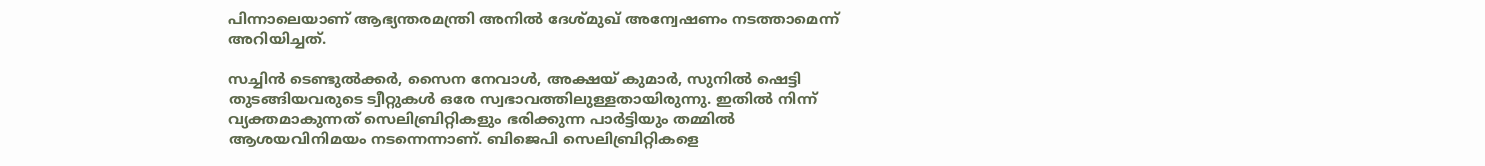പിന്നാലെയാണ് ആഭ്യന്തരമന്ത്രി അനില്‍ ദേശ്മുഖ് അന്വേഷണം നടത്താമെന്ന് അറിയിച്ചത്.

സച്ചിന്‍ ടെണ്ടുല്‍ക്കര്‍, സൈന നേവാള്‍, അക്ഷയ് കുമാര്‍, സുനില്‍ ഷെട്ടി തുടങ്ങിയവരുടെ ട്വീറ്റുകള്‍ ഒരേ സ്വഭാവത്തിലുള്ളതായിരുന്നു. ഇതില്‍ നിന്ന് വ്യക്തമാകുന്നത് സെലിബ്രിറ്റികളും ഭരിക്കുന്ന പാര്‍ട്ടിയും തമ്മില്‍ ആശയവിനിമയം നടന്നെന്നാണ്. ബിജെപി സെലിബ്രിറ്റികളെ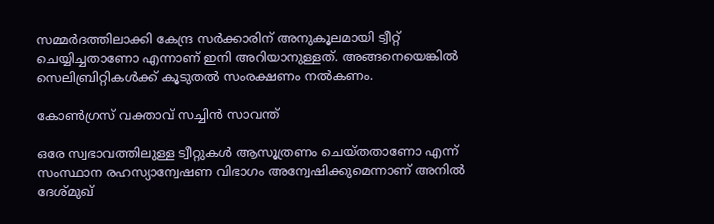സമ്മര്‍ദത്തിലാക്കി കേന്ദ്ര സര്‍ക്കാരിന് അനുകൂലമായി ട്വീറ്റ് ചെയ്യിച്ചതാണോ എന്നാണ് ഇനി അറിയാനുള്ളത്. അങ്ങനെയെങ്കില്‍ സെലിബ്രിറ്റികള്‍ക്ക് കൂടുതല്‍ സംരക്ഷണം നല്‍കണം.

കോണ്‍ഗ്രസ് വക്താവ് സച്ചിന്‍ സാവന്ത്

ഒരേ സ്വഭാവത്തിലുള്ള ട്വീറ്റുകള്‍ ആസൂത്രണം ചെയ്തതാണോ എന്ന് സംസ്ഥാന രഹസ്യാന്വേഷണ വിഭാഗം അന്വേഷിക്കുമെന്നാണ് അനില്‍ ദേശ്മുഖ്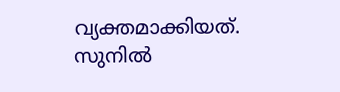വ്യക്തമാക്കിയത്. സുനില്‍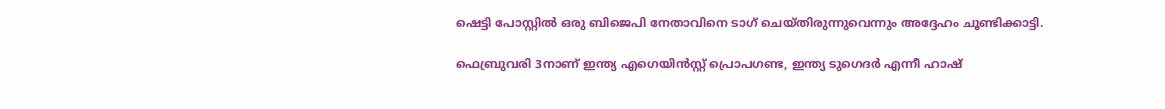ഷെട്ടി പോസ്റ്റില്‍ ഒരു ബിജെപി നേതാവിനെ ടാഗ് ചെയ്തിരുന്നുവെന്നും അദ്ദേഹം ചൂണ്ടിക്കാട്ടി.

ഫെബ്രുവരി 3നാണ് ഇന്ത്യ എഗെയിന്‍സ്റ്റ് പ്രൊപഗണ്ട, ഇന്ത്യ ടുഗെദര്‍ എന്നീ ഹാഷ്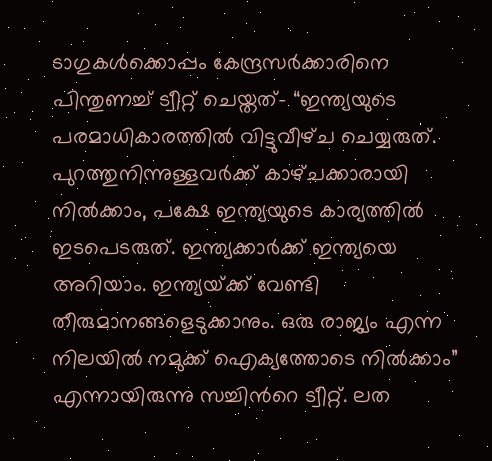ടാഗുകള്‍ക്കൊപ്പം കേന്ദ്രസര്‍ക്കാരിനെ പിന്തുണച്ച് ട്വീറ്റ് ചെയ്തത്- “ഇന്ത്യയുടെ പരമാധികാരത്തിൽ വിട്ടുവീഴ്‌ച ചെയ്യരുത്. പുറത്തുനിന്നുള്ളവർക്ക് കാഴ്‌ചക്കാരായി നിൽക്കാം, പക്ഷേ ഇന്ത്യയുടെ കാര്യത്തില്‍ ഇടപെടരുത്. ഇന്ത്യക്കാർക്ക് ഇന്ത്യയെ അറിയാം. ഇന്ത്യയ്‌ക്ക് വേണ്ടി തീരുമാനങ്ങളെടുക്കാനും. ഒരു രാജ്യം എന്ന നിലയിൽ നമുക്ക് ഐക്യത്തോടെ നിൽക്കാം” എന്നായിരുന്നു സച്ചിന്‍റെ ട്വീറ്റ്. ലത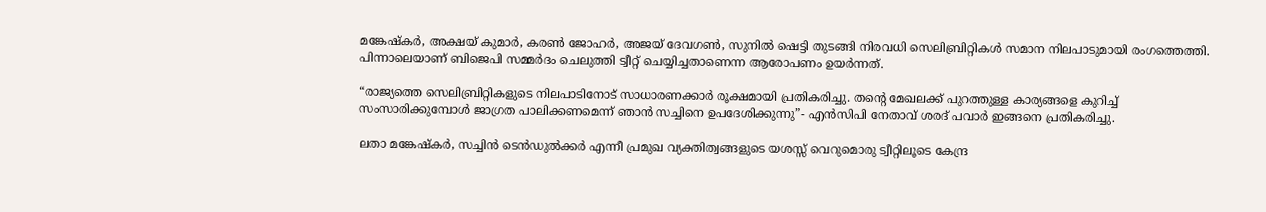മങ്കേഷ്കര്‍, അക്ഷയ് കുമാര്‍, കരണ്‍ ജോഹര്‍, അജയ് ദേവഗണ്‍, സുനില്‍ ഷെട്ടി തുടങ്ങി നിരവധി സെലിബ്രിറ്റികള്‍ സമാന നിലപാടുമായി രംഗത്തെത്തി. പിന്നാലെയാണ് ബിജെപി സമ്മര്‍ദം ചെലുത്തി ട്വീറ്റ് ചെയ്യിച്ചതാണെന്ന ആരോപണം ഉയര്‍ന്നത്.

“രാജ്യത്തെ സെലിബ്രിറ്റികളുടെ നിലപാടിനോട് സാധാരണക്കാര്‍ രൂക്ഷമായി പ്രതികരിച്ചു. തന്‍റെ മേഖലക്ക് പുറത്തുള്ള കാര്യങ്ങളെ കുറിച്ച് സംസാരിക്കുമ്പോൾ ജാഗ്രത പാലിക്കണമെന്ന് ഞാൻ സച്ചിനെ ഉപദേശിക്കുന്നു”- എന്‍സിപി നേതാവ് ശരദ് പവാര്‍ ഇങ്ങനെ പ്രതികരിച്ചു.

ലതാ മങ്കേഷ്കര്‍, സച്ചിന്‍ ടെന്‍ഡുല്‍ക്കര്‍ എന്നീ പ്രമുഖ വ്യക്തിത്വങ്ങളുടെ യശസ്സ് വെറുമൊരു‌ ട്വീറ്റിലൂടെ കേന്ദ്ര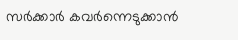സര്‍ക്കാര്‍ കവർന്നെടുക്കാൻ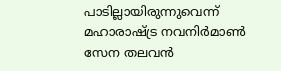പാടില്ലായിരുന്നുവെന്ന് മഹാരാഷ്ട്ര നവനിര്‍മാണ്‍ സേന തലവന്‍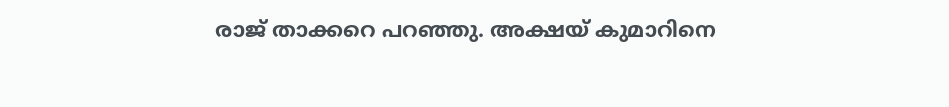രാജ് താക്കറെ പറഞ്ഞു. അക്ഷയ് കുമാറിനെ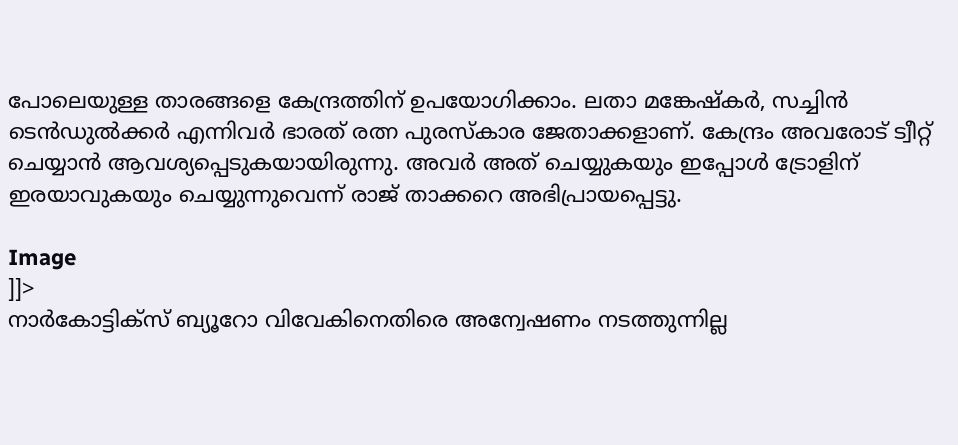പോലെയുള്ള താരങ്ങളെ കേന്ദ്രത്തിന് ഉപയോഗിക്കാം. ലതാ മങ്കേഷ്കര്‍, സച്ചിന്‍ ടെന്‍ഡുല്‍ക്കര്‍ എന്നിവര്‍ ഭാരത് രത്ന പുരസ്കാര ജേതാക്കളാണ്. കേന്ദ്രം അവരോട് ട്വീറ്റ് ചെയ്യാന്‍ ആവശ്യപ്പെടുകയായിരുന്നു. അവര്‍ അത് ചെയ്യുകയും ഇപ്പോള്‍ ട്രോളിന് ഇരയാവുകയും ചെയ്യുന്നുവെന്ന് രാജ് താക്കറെ അഭിപ്രായപ്പെട്ടു.

Image
]]>
നാര്‍കോട്ടിക്സ് ബ്യൂറോ വിവേകിനെതിരെ അന്വേഷണം നടത്തുന്നില്ല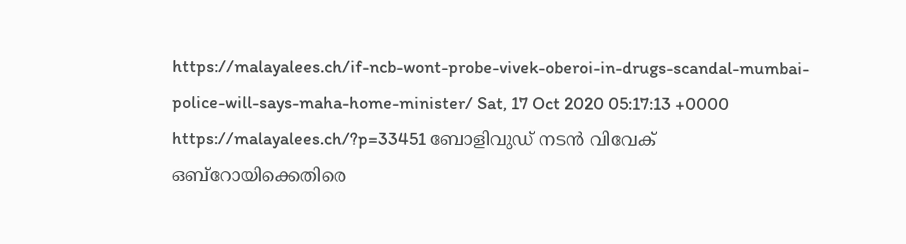https://malayalees.ch/if-ncb-wont-probe-vivek-oberoi-in-drugs-scandal-mumbai-police-will-says-maha-home-minister/ Sat, 17 Oct 2020 05:17:13 +0000 https://malayalees.ch/?p=33451 ബോളിവുഡ് നടന്‍ വിവേക് ഒബ്റോയിക്കെതിരെ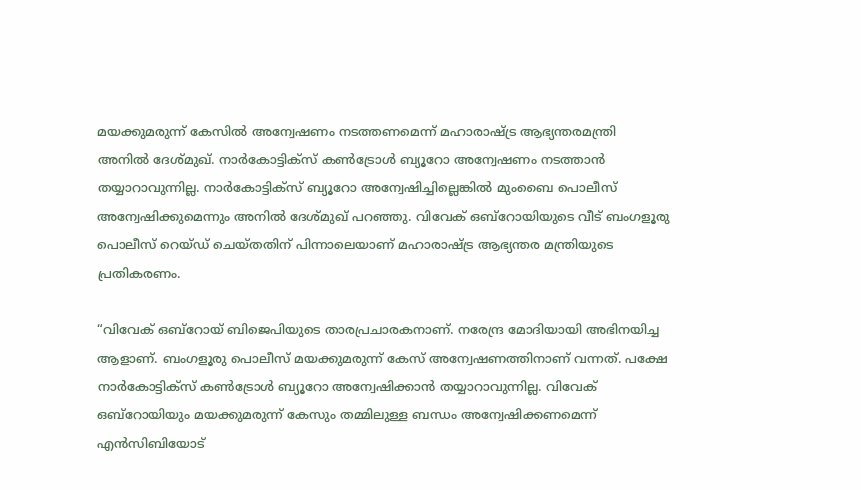മയക്കുമരുന്ന് കേസില്‍ അന്വേഷണം നടത്തണമെന്ന് മഹാരാഷ്ട്ര ആഭ്യന്തരമന്ത്രി അനില്‍ ദേശ്മുഖ്. നാര്‍കോട്ടിക്സ് കണ്‍ട്രോള്‍ ബ്യൂറോ അന്വേഷണം നടത്താന്‍ തയ്യാറാവുന്നില്ല. നാര്‍കോട്ടിക്സ് ബ്യൂറോ അന്വേഷിച്ചില്ലെങ്കില്‍ മുംബൈ പൊലീസ് അന്വേഷിക്കുമെന്നും അനില്‍ ദേശ്മുഖ് പറഞ്ഞു. വിവേക് ഒബ്റോയിയുടെ വീട് ബംഗളൂരു പൊലീസ് റെയ്ഡ് ചെയ്തതിന് പിന്നാലെയാണ് മഹാരാഷ്ട്ര ആഭ്യന്തര മന്ത്രിയുടെ പ്രതികരണം.

“വിവേക് ഒബ്റോയ് ബിജെപിയുടെ താരപ്രചാരകനാണ്. നരേന്ദ്ര മോദിയായി അഭിനയിച്ച ആളാണ്. ബംഗളൂരു പൊലീസ് മയക്കുമരുന്ന് കേസ് അന്വേഷണത്തിനാണ് വന്നത്. പക്ഷേ നാര്‍കോട്ടിക്സ് കണ്‍ട്രോള്‍ ബ്യൂറോ അന്വേഷിക്കാന്‍ തയ്യാറാവുന്നില്ല. വിവേക് ഒബ്റോയിയും മയക്കുമരുന്ന് കേസും തമ്മിലുള്ള ബന്ധം അന്വേഷിക്കണമെന്ന് എന്‍സിബിയോട്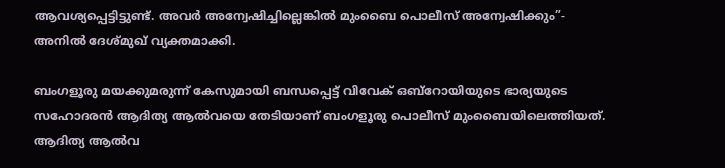ആവശ്യപ്പെട്ടിട്ടുണ്ട്. അവര്‍ അന്വേഷിച്ചില്ലെങ്കില്‍ മുംബൈ പൊലീസ് അന്വേഷിക്കും”- അനില്‍ ദേശ്മുഖ് വ്യക്തമാക്കി.

ബംഗളൂരു മയക്കുമരുന്ന് കേസുമായി ബന്ധപ്പെട്ട് വിവേക് ഒബ്റോയിയുടെ ഭാര്യയുടെ സഹോദരന്‍ ആദിത്യ ആല്‍വയെ തേടിയാണ് ബംഗളൂരു പൊലീസ് മുംബൈയിലെത്തിയത്. ആദിത്യ ആല്‍വ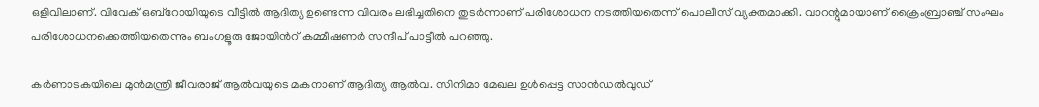ഒളിവിലാണ്. വിവേക് ഒബ്റോയിയുടെ വീട്ടില്‍ ആദിത്യ ഉണ്ടെന്ന വിവരം ലഭിച്ചതിനെ തുടര്‍ന്നാണ് പരിശോധന നടത്തിയതെന്ന് പൊലീസ് വ്യക്തമാക്കി. വാറന്റുമായാണ് ക്രൈംബ്രാഞ്ച് സംഘം പരിശോധനക്കെത്തിയതെന്നും ബംഗളൂരു ജോയിന്‍റ് കമ്മീഷണര്‍ സന്ദീപ് പാട്ടീല്‍ പറഞ്ഞു.

കര്‍ണാടകയിലെ മുന്‍മന്ത്രി ജീവരാജ് ആല്‍വയുടെ മകനാണ് ആദിത്യ ആല്‍വ. സിനിമാ മേഖല ഉള്‍പ്പെട്ട സാന്‍ഡല്‍വുഡ്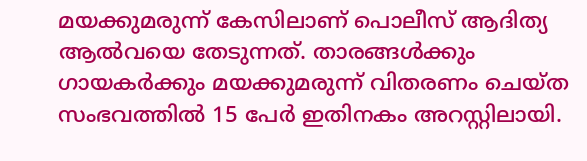മയക്കുമരുന്ന് കേസിലാണ് പൊലീസ് ആദിത്യ ആല്‍വയെ തേടുന്നത്. താരങ്ങള്‍ക്കും ഗായകര്‍ക്കും മയക്കുമരുന്ന് വിതരണം ചെയ്ത സംഭവത്തില്‍ 15 പേര്‍ ഇതിനകം അറസ്റ്റിലായി.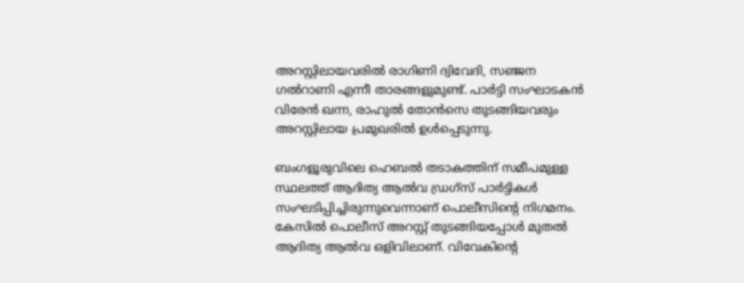അറസ്റ്റിലായവരില്‍ രാഗിണി ദ്വിവേദി, സഞ്ജന ഗല്‍റാണി എന്നീ താരങ്ങളുമുണ്ട്. പാര്‍ട്ടി സംഘാടകന്‍ വിരേന്‍ ഖന്ന, രാഹുല്‍ തോന്‍സെ തുടങ്ങിയവരും അറസ്റ്റിലായ പ്രമുഖരില്‍ ഉള്‍പ്പെടുന്നു.

ബംഗളൂരുവിലെ ഹെബല്‍ തടാകത്തിന് സമീപമുള്ള സ്ഥലത്ത് ആദിത്യ ആല്‍വ ഡ്രഗ്സ് പാര്‍ട്ടികള്‍ സംഘടിപ്പിച്ചിരുന്നുവെന്നാണ് പൊലീസിന്‍റെ നിഗമനം. കേസില്‍ പൊലീസ് അറസ്റ്റ് തുടങ്ങിയപ്പോള്‍ മുതല്‍ ആദിത്യ ആല്‍വ ഒളിവിലാണ്. വിവേകിന്‍റെ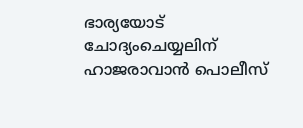ഭാര്യയോട് ചോദ്യംചെയ്യലിന് ഹാജരാവാന്‍ പൊലീസ്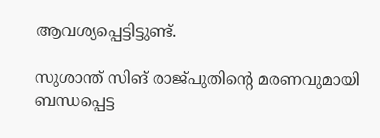ആവശ്യപ്പെട്ടിട്ടുണ്ട്.

സുശാന്ത് സിങ് രാജ്പുതിന്‍റെ മരണവുമായി ബന്ധപ്പെട്ട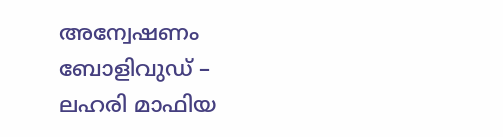അന്വേഷണം ബോളിവുഡ് – ലഹരി മാഫിയ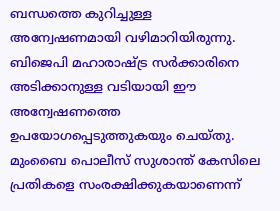ബന്ധത്തെ കുറിച്ചുള്ള അന്വേഷണമായി വഴിമാറിയിരുന്നു. ബിജെപി മഹാരാഷ്ട്ര സര്‍ക്കാരിനെ അടിക്കാനുള്ള വടിയായി ഈ അന്വേഷണത്തെ ഉപയോഗപ്പെടുത്തുകയും ചെയ്തു. മുംബൈ പൊലീസ് സുശാന്ത് കേസിലെ പ്രതികളെ സംരക്ഷിക്കുകയാണെന്ന്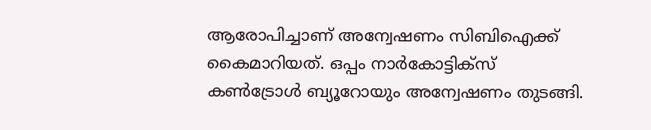ആരോപിച്ചാണ് അന്വേഷണം സിബിഐക്ക് കൈമാറിയത്. ഒപ്പം നാര്‍കോട്ടിക്സ് കണ്‍ട്രോള്‍ ബ്യൂറോയും അന്വേഷണം തുടങ്ങി.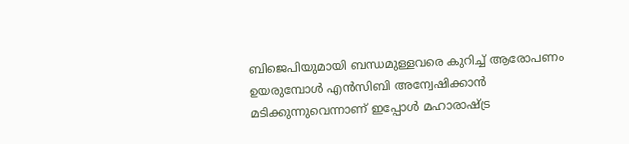ബിജെപിയുമായി ബന്ധമുള്ളവരെ കുറിച്ച് ആരോപണം ഉയരുമ്പോള്‍ എന്‍സിബി അന്വേഷിക്കാന്‍ മടിക്കുന്നുവെന്നാണ് ഇപ്പോള്‍ മഹാരാഷ്ട്ര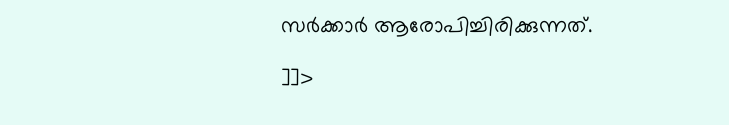സര്‍ക്കാര്‍ ആരോപിച്ചിരിക്കുന്നത്.

]]>